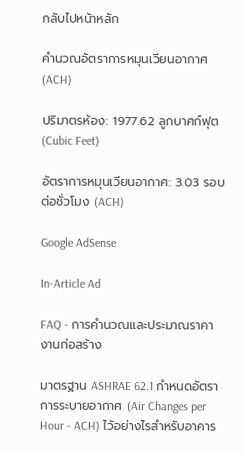กลับไปหน้าหลัก

คำนวณอัตราการหมุนเวียนอากาศ (ACH)

ปริมาตรห้อง: 1977.62 ลูกบาศก์ฟุต (Cubic Feet)

อัตราการหมุนเวียนอากาศ: 3.03 รอบต่อชั่วโมง (ACH)

Google AdSense

In-Article Ad

FAQ - การคำนวณและประมาณราคางานก่อสร้าง

มาตรฐาน ASHRAE 62.1 กำหนดอัตราการระบายอากาศ (Air Changes per Hour - ACH) ไว้อย่างไรสำหรับอาคาร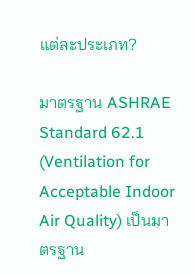แต่ละประเภท?

มาตรฐาน ASHRAE Standard 62.1 (Ventilation for Acceptable Indoor Air Quality) เป็นมาตรฐาน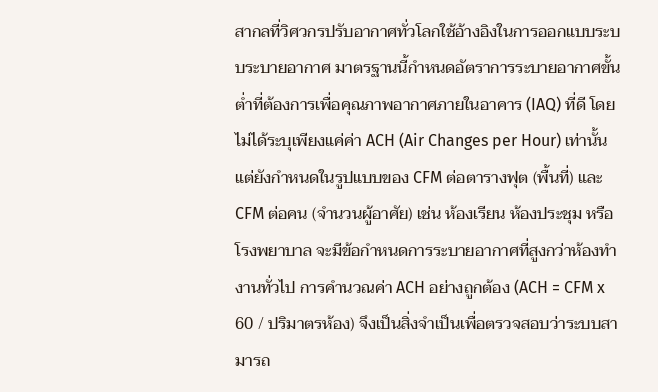สากลที่วิศวกรปรับอากาศทั่วโลกใช้อ้างอิงในการออกแบบระบบระบายอากาศ มาตรฐานนี้กำหนดอัตราการระบายอากาศขั้นต่ำที่ต้องการเพื่อคุณภาพอากาศภายในอาคาร (IAQ) ที่ดี โดยไม่ได้ระบุเพียงแค่ค่า ACH (Air Changes per Hour) เท่านั้น แต่ยังกำหนดในรูปแบบของ CFM ต่อตารางฟุต (พื้นที่) และ CFM ต่อคน (จำนวนผู้อาศัย) เช่น ห้องเรียน ห้องประชุม หรือโรงพยาบาล จะมีข้อกำหนดการระบายอากาศที่สูงกว่าห้องทำงานทั่วไป การคำนวณค่า ACH อย่างถูกต้อง (ACH = CFM x 60 / ปริมาตรห้อง) จึงเป็นสิ่งจำเป็นเพื่อตรวจสอบว่าระบบสามารถ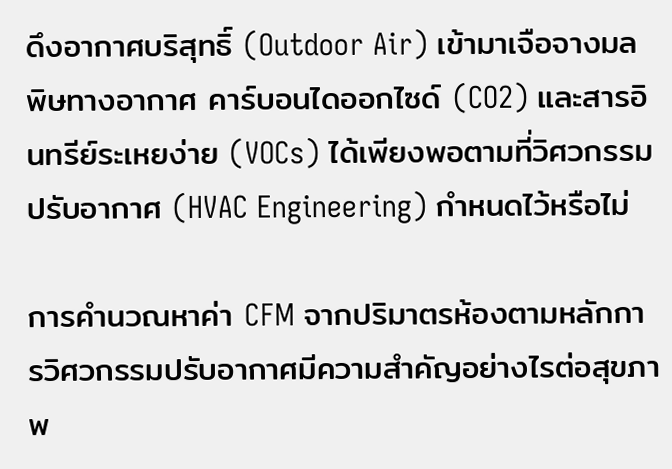ดึงอากาศบริสุทธิ์ (Outdoor Air) เข้ามาเจือจางมลพิษทางอากาศ คาร์บอนไดออกไซด์ (CO2) และสารอินทรีย์ระเหยง่าย (VOCs) ได้เพียงพอตามที่วิศวกรรมปรับอากาศ (HVAC Engineering) กำหนดไว้หรือไม่

การคำนวณหาค่า CFM จากปริมาตรห้องตามหลักการวิศวกรรมปรับอากาศมีความสำคัญอย่างไรต่อสุขภาพ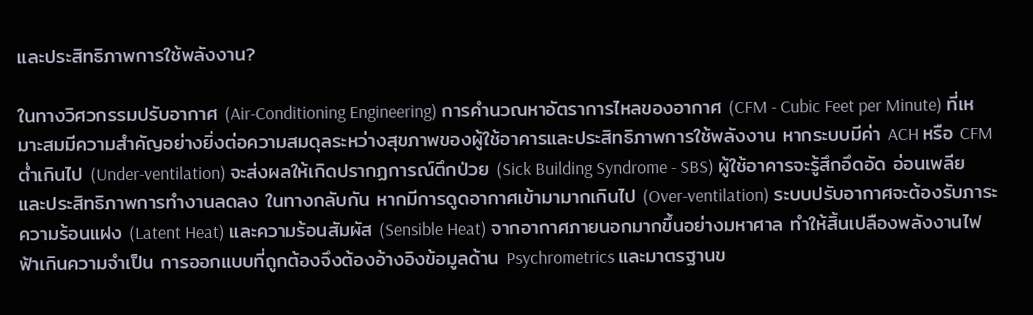และประสิทธิภาพการใช้พลังงาน?

ในทางวิศวกรรมปรับอากาศ (Air-Conditioning Engineering) การคำนวณหาอัตราการไหลของอากาศ (CFM - Cubic Feet per Minute) ที่เหมาะสมมีความสำคัญอย่างยิ่งต่อความสมดุลระหว่างสุขภาพของผู้ใช้อาคารและประสิทธิภาพการใช้พลังงาน หากระบบมีค่า ACH หรือ CFM ต่ำเกินไป (Under-ventilation) จะส่งผลให้เกิดปรากฏการณ์ตึกป่วย (Sick Building Syndrome - SBS) ผู้ใช้อาคารจะรู้สึกอึดอัด อ่อนเพลีย และประสิทธิภาพการทำงานลดลง ในทางกลับกัน หากมีการดูดอากาศเข้ามามากเกินไป (Over-ventilation) ระบบปรับอากาศจะต้องรับภาระความร้อนแฝง (Latent Heat) และความร้อนสัมผัส (Sensible Heat) จากอากาศภายนอกมากขึ้นอย่างมหาศาล ทำให้สิ้นเปลืองพลังงานไฟฟ้าเกินความจำเป็น การออกแบบที่ถูกต้องจึงต้องอ้างอิงข้อมูลด้าน Psychrometrics และมาตรฐานข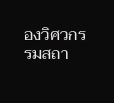องวิศวกรรมสถา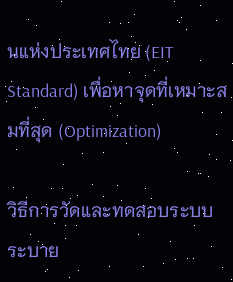นแห่งประเทศไทย (EIT Standard) เพื่อหาจุดที่เหมาะสมที่สุด (Optimization)

วิธีการวัดและทดสอบระบบระบาย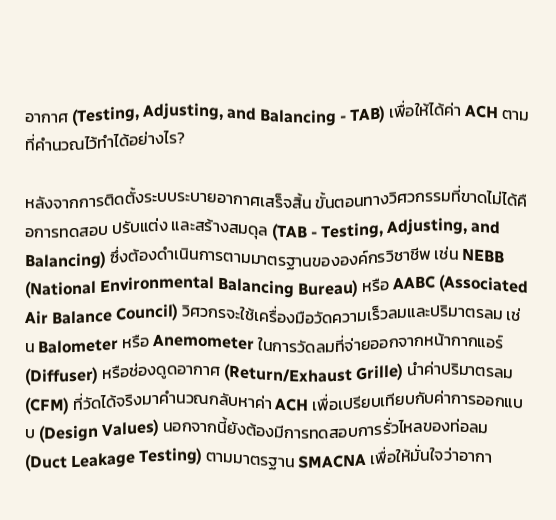อากาศ (Testing, Adjusting, and Balancing - TAB) เพื่อให้ได้ค่า ACH ตามที่คำนวณไว้ทำได้อย่างไร?

หลังจากการติดตั้งระบบระบายอากาศเสร็จสิ้น ขั้นตอนทางวิศวกรรมที่ขาดไม่ได้คือการทดสอบ ปรับแต่ง และสร้างสมดุล (TAB - Testing, Adjusting, and Balancing) ซึ่งต้องดำเนินการตามมาตรฐานขององค์กรวิชาชีพ เช่น NEBB (National Environmental Balancing Bureau) หรือ AABC (Associated Air Balance Council) วิศวกรจะใช้เครื่องมือวัดความเร็วลมและปริมาตรลม เช่น Balometer หรือ Anemometer ในการวัดลมที่จ่ายออกจากหน้ากากแอร์ (Diffuser) หรือช่องดูดอากาศ (Return/Exhaust Grille) นำค่าปริมาตรลม (CFM) ที่วัดได้จริงมาคำนวณกลับหาค่า ACH เพื่อเปรียบเทียบกับค่าการออกแบบ (Design Values) นอกจากนี้ยังต้องมีการทดสอบการรั่วไหลของท่อลม (Duct Leakage Testing) ตามมาตรฐาน SMACNA เพื่อให้มั่นใจว่าอากา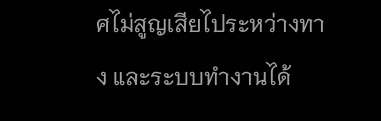ศไม่สูญเสียไประหว่างทาง และระบบทำงานได้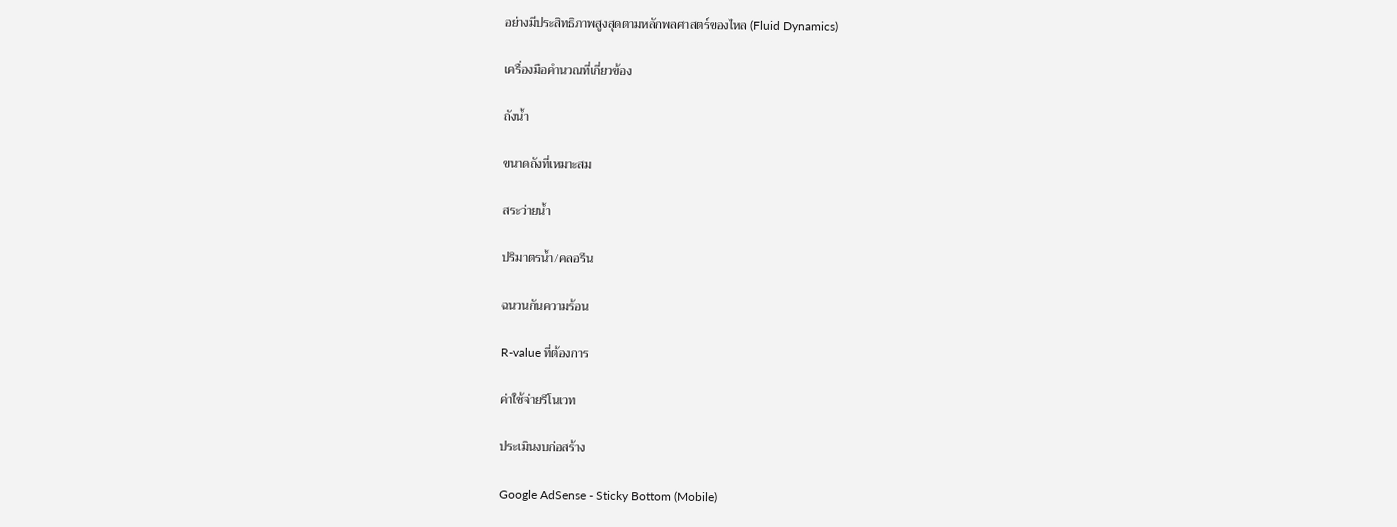อย่างมีประสิทธิภาพสูงสุดตามหลักพลศาสตร์ของไหล (Fluid Dynamics)

เครื่องมือคำนวณที่เกี่ยวข้อง

ถังน้ำ

ขนาดถังที่เหมาะสม

สระว่ายน้ำ

ปริมาตรน้ำ/คลอรีน

ฉนวนกันความร้อน

R-value ที่ต้องการ

ค่าใช้จ่ายรีโนเวท

ประเมินงบก่อสร้าง

Google AdSense - Sticky Bottom (Mobile)